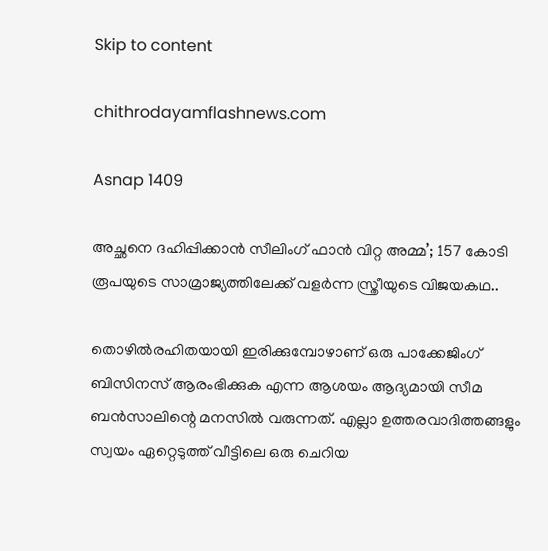Skip to content

chithrodayamflashnews.com

Asnap 1409

അച്ഛനെ ദഹിപ്പിക്കാൻ സീലിംഗ് ഫാൻ വിറ്റ അമ്മ’; 157 കോടി രൂപയുടെ സാമ്രാജ്യത്തിലേക്ക് വളര്‍ന്ന സ്ത്രീയുടെ വിജയകഥ..

തൊഴില്‍രഹിതയായി ഇരിക്കുമ്പോഴാണ് ഒരു പാക്കേജിംഗ് ബിസിനസ് ആരംഭിക്കുക എന്ന ആശയം ആദ്യമായി സീമ ബൻസാലിന്റെ മനസില്‍ വരുന്നത്. എല്ലാ ഉത്തരവാദിത്തങ്ങളും സ്വയം ഏറ്റെടുത്ത് വീട്ടിലെ ഒരു ചെറിയ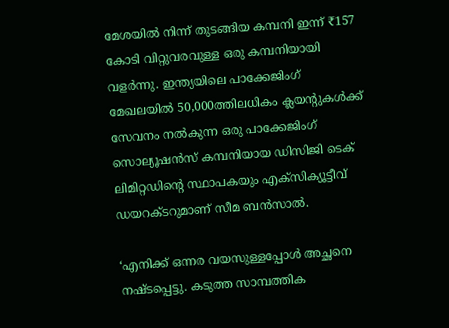മേശയില്‍ നിന്ന് തുടങ്ങിയ കമ്പനി ഇന്ന് ₹157 കോടി വിറ്റുവരവുള്ള ഒരു കമ്പനിയായി വളർന്നു. ഇന്ത്യയിലെ പാക്കേജിംഗ് മേഖലയില്‍ 50,000ത്തിലധികം ക്ലയന്റുകള്‍ക്ക് സേവനം നല്‍കുന്ന ഒരു പാക്കേജിംഗ് സൊല്യൂഷൻസ് കമ്പനിയായ ഡിസിജി ടെക് ലിമിറ്റഡിന്റെ സ്ഥാപകയും എക്സിക്യൂട്ടീവ് ഡയറക്ടറുമാണ് സീമ ബൻസാല്‍.

‘എനിക്ക് ഒന്നര വയസുള്ളപ്പോള്‍ അച്ഛനെ നഷ്ടപ്പെട്ടു. കടുത്ത സാമ്പത്തിക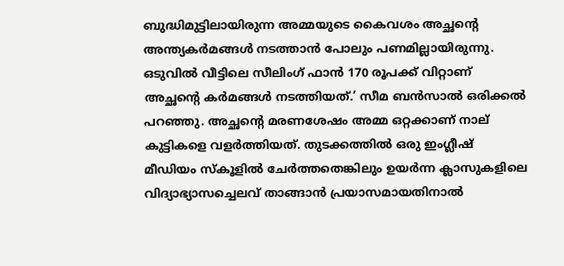ബുദ്ധിമുട്ടിലായിരുന്ന അമ്മയുടെ കൈവശം അച്ഛന്റെ അന്ത്യകർമങ്ങള്‍ നടത്താൻ പോലും പണമില്ലായിരുന്നു. ഒടുവില്‍ വീട്ടിലെ സീലിംഗ് ഫാൻ 170 രൂപക്ക് വിറ്റാണ് അച്ഛന്റെ കർമങ്ങള്‍ നടത്തിയത്.’ സീമ ബൻസാല്‍ ഒരിക്കല്‍ പറഞ്ഞു. അച്ഛന്റെ മരണശേഷം അമ്മ ഒറ്റക്കാണ് നാല് കുട്ടികളെ വളർത്തിയത്. തുടക്കത്തില്‍ ഒരു ഇംഗ്ലീഷ് മീഡിയം സ്കൂളില്‍ ചേർത്തതെങ്കിലും ഉയർന്ന ക്ലാസുകളിലെ വിദ്യാഭ്യാസച്ചെലവ് താങ്ങാൻ പ്രയാസമായതിനാല്‍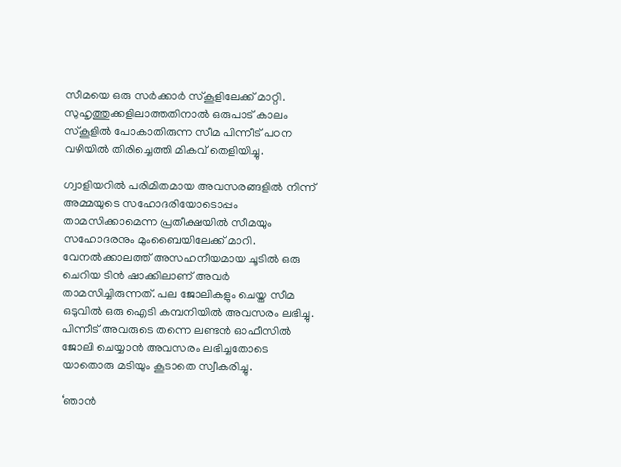സീമയെ ഒരു സർക്കാർ സ്കൂളിലേക്ക് മാറ്റി. സുഹൃത്തുക്കളിലാത്തതിനാല്‍ ഒരുപാട് കാലം സ്കൂളില്‍ പോകാതിരുന്ന സീമ പിന്നീട് പഠന വഴിയില്‍ തിരിച്ചെത്തി മികവ് തെളിയിച്ചു.

ഗ്വാളിയറില്‍ പരിമിതമായ അവസരങ്ങളില്‍ നിന്ന് അമ്മയുടെ സഹോദരിയോടൊപ്പം താമസിക്കാമെന്ന പ്രതീക്ഷയില്‍ സീമയും സഹോദരനും മുംബൈയിലേക്ക് മാറി. വേനല്‍ക്കാലത്ത് അസഹനീയമായ ചൂടില്‍ ഒരു ചെറിയ ടിൻ ഷാക്കിലാണ് അവർ താമസിച്ചിരുന്നത്. പല ജോലികളും ചെയ്ത സീമ ഒടുവില്‍ ഒരു ഐടി കമ്പനിയില്‍ അവസരം ലഭിച്ചു. പിന്നീട് അവരുടെ തന്നെ ലണ്ടൻ ഓഫീസില്‍ ജോലി ചെയ്യാൻ അവസരം ലഭിച്ചതോടെ യാതൊരു മടിയും കൂടാതെ സ്വീകരിച്ചു.

‘ഞാൻ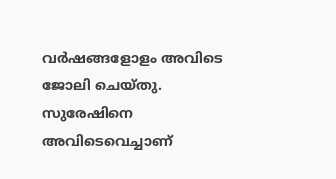വർഷങ്ങളോളം അവിടെ ജോലി ചെയ്തു. സുരേഷിനെ അവിടെവെച്ചാണ്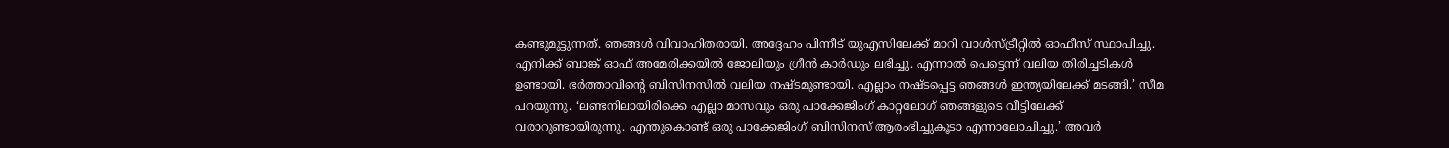കണ്ടുമുട്ടുന്നത്. ഞങ്ങള്‍ വിവാഹിതരായി. അദ്ദേഹം പിന്നീട് യുഎസിലേക്ക് മാറി വാള്‍സ്ട്രീറ്റില്‍ ഓഫീസ് സ്ഥാപിച്ചു. എനിക്ക് ബാങ്ക് ഓഫ് അമേരിക്കയില്‍ ജോലിയും ഗ്രീൻ കാർഡും ലഭിച്ചു. എന്നാല്‍ പെട്ടെന്ന് വലിയ തിരിച്ചടികള്‍ ഉണ്ടായി. ഭർത്താവിന്റെ ബിസിനസില്‍ വലിയ നഷ്ടമുണ്ടായി. എല്ലാം നഷ്ടപ്പെട്ട ഞങ്ങള്‍ ഇന്ത്യയിലേക്ക് മടങ്ങി.’ സീമ പറയുന്നു. ‘ലണ്ടനിലായിരിക്കെ എല്ലാ മാസവും ഒരു പാക്കേജിംഗ് കാറ്റലോഗ് ഞങ്ങളുടെ വീട്ടിലേക്ക് വരാറുണ്ടായിരുന്നു. എന്തുകൊണ്ട് ഒരു പാക്കേജിംഗ് ബിസിനസ് ആരംഭിച്ചുകൂടാ എന്നാലോചിച്ചു.’ അവർ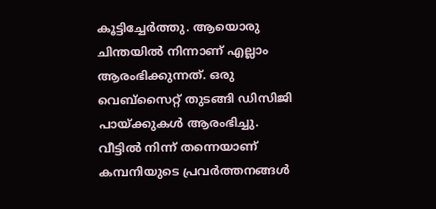കൂട്ടിച്ചേർത്തു. ആയൊരു ചിന്തയില്‍ നിന്നാണ് എല്ലാം ആരംഭിക്കുന്നത്. ഒരു വെബ്സൈറ്റ് തുടങ്ങി ഡിസിജി പായ്ക്കുകള്‍ ആരംഭിച്ചു. വീട്ടില്‍ നിന്ന് തന്നെയാണ് കമ്പനിയുടെ പ്രവർത്തനങ്ങള്‍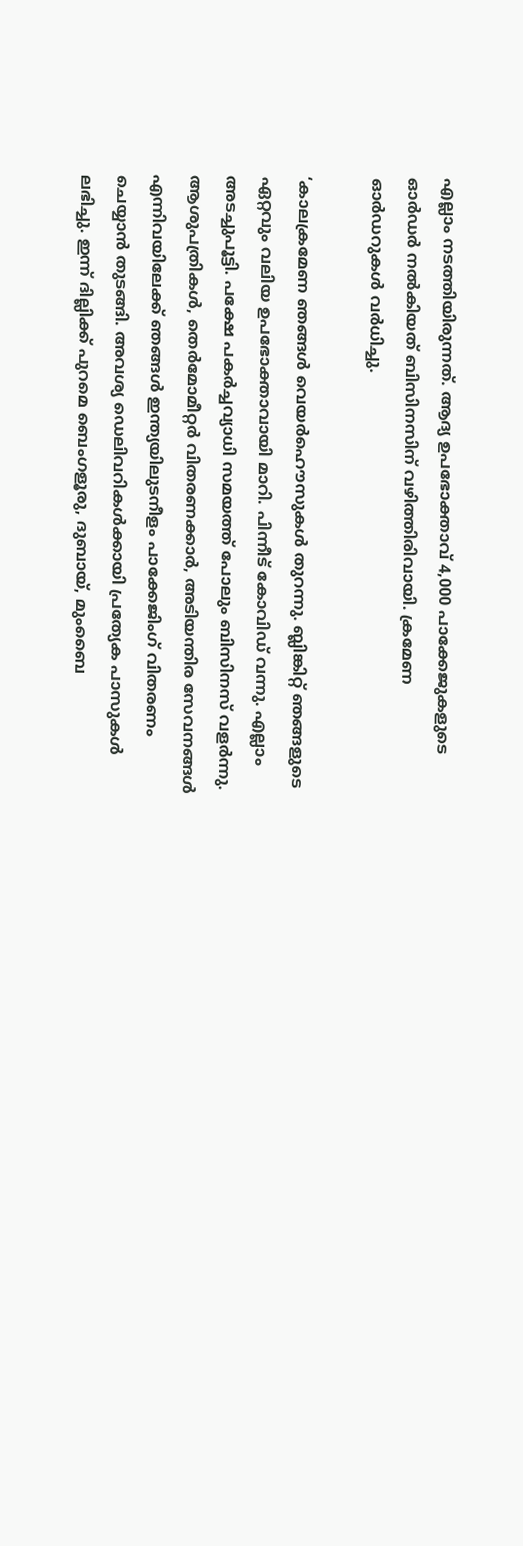എല്ലാം നടത്തിയിരുന്നത്. ആദ്യ ഉപഭോക്താവ് 4,000 പാക്കേജുകളുടെ ഓർഡർ നല്‍കിയത് ബിസിനസിന് വഴിത്തിരിവായി. ക്രമേണ ഓർഡറുകള്‍ വർധിച്ചു.

‘കാലക്രമേണ ഞങ്ങള്‍ വെയർഹൌസുകള്‍ തുറന്നു. ബ്ലിങ്കിറ്റ് ഞങ്ങളുടെ ഏറ്റവും വലിയ ഉപഭോക്താവായി മാറി. പിന്നീട് കോവിഡ് വന്നു. എല്ലാം അടച്ചുപൂട്ടി. പക്ഷേ പകർച്ചവ്യാധി സമയത്ത് പോലും ബിസിനസ് വളർന്നു. ആശുപത്രികള്‍, തെർമോമീറ്റർ വിതരണക്കാർ, അടിയന്തിര സേവനങ്ങള്‍ എന്നിവയിലേക്ക് ഞങ്ങള്‍ ഇന്ത്യയിലുടനീളം പാക്കേജിംഗ് വിതരണം ചെയ്യാൻ തുടങ്ങി. അവശ്യ ഡെലിവറികള്‍ക്കായി പ്രത്യേക പാസുകള്‍ ലഭിച്ചു. ഇന്ന് ദില്ലിക്ക് പുറമെ ബെംഗളൂരു, ദുബായ്, മുംബൈ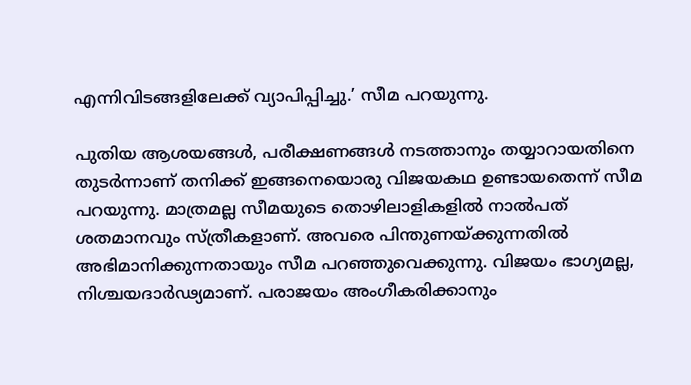എന്നിവിടങ്ങളിലേക്ക് വ്യാപിപ്പിച്ചു.’ സീമ പറയുന്നു.

പുതിയ ആശയങ്ങള്‍, പരീക്ഷണങ്ങള്‍ നടത്താനും തയ്യാറായതിനെ തുടർന്നാണ് തനിക്ക് ഇങ്ങനെയൊരു വിജയകഥ ഉണ്ടായതെന്ന് സീമ പറയുന്നു. മാത്രമല്ല സീമയുടെ തൊഴിലാളികളില്‍ നാല്‍പത് ശതമാനവും സ്ത്രീകളാണ്. അവരെ പിന്തുണയ്ക്കുന്നതില്‍ അഭിമാനിക്കുന്നതായും സീമ പറഞ്ഞുവെക്കുന്നു. വിജയം ഭാഗ്യമല്ല, നിശ്ചയദാർഢ്യമാണ്. പരാജയം അംഗീകരിക്കാനും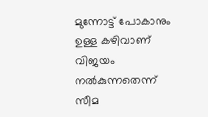മുന്നോട്ട് പോകാനും ഉള്ള കഴിവാണ് വിജയം നല്‍കുന്നതെന്ന് സീമ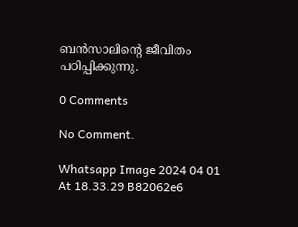ബൻസാലിന്റെ ജീവിതം പഠിപ്പിക്കുന്നു.

0 Comments

No Comment.

Whatsapp Image 2024 04 01 At 18.33.29 B82062e6